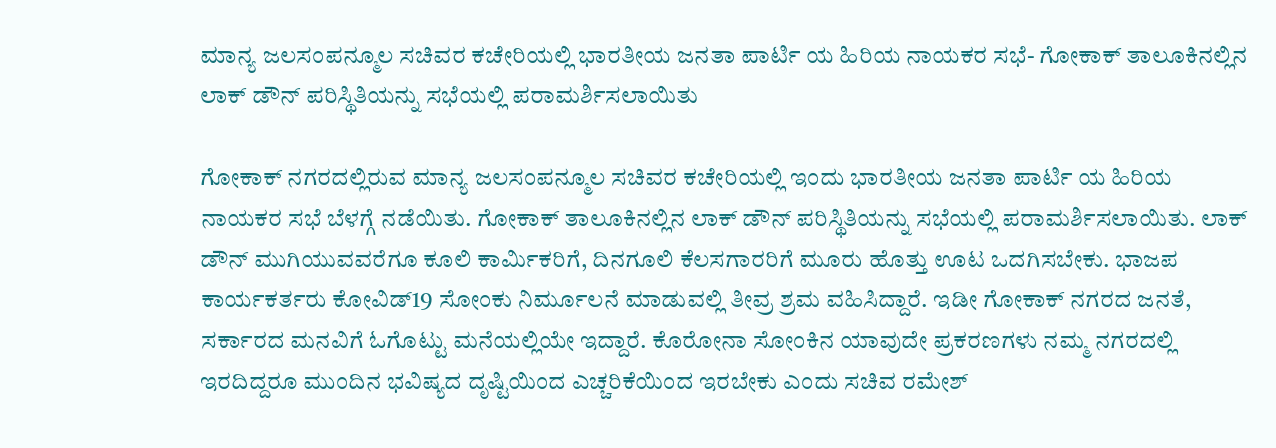ಮಾನ್ಯ ಜಲಸಂಪನ್ಮೂಲ ಸಚಿವರ ಕಚೇರಿಯಲ್ಲಿ ಭಾರತೀಯ ಜನತಾ ಪಾರ್ಟಿ ಯ ಹಿರಿಯ ನಾಯಕರ‌ ಸಭೆ- ಗೋಕಾಕ್ ತಾಲೂಕಿನಲ್ಲಿನ ಲಾಕ್ ಡೌನ್ ಪರಿಸ್ಥಿತಿಯನ್ನು ಸಭೆಯಲ್ಲಿ ಪರಾಮರ್ಶಿಸಲಾಯಿತು

ಗೋಕಾಕ್ ನಗರದಲ್ಲಿರುವ ಮಾನ್ಯ ಜಲಸಂಪನ್ಮೂಲ ಸಚಿವರ ಕಚೇರಿಯಲ್ಲಿ ಇಂದು ಭಾರತೀಯ ಜನತಾ ಪಾರ್ಟಿ ಯ ಹಿರಿಯ ನಾಯಕರ‌ ಸಭೆ ಬೆಳಗ್ಗೆ ನಡೆಯಿತು. ಗೋಕಾಕ್ ತಾಲೂಕಿನಲ್ಲಿನ ಲಾಕ್ ಡೌನ್ ಪರಿಸ್ಥಿತಿಯನ್ನು ಸಭೆಯಲ್ಲಿ ಪರಾಮರ್ಶಿಸಲಾಯಿತು. ಲಾಕ್ ಡೌನ್ ಮುಗಿಯುವವರೆಗೂ ಕೂಲಿ ಕಾರ್ಮಿಕರಿಗೆ, ದಿನಗೂಲಿ ಕೆಲಸಗಾರರಿಗೆ ಮೂರು ಹೊತ್ತು ಊಟ ಒದಗಿಸಬೇಕು. ಭಾಜಪ ಕಾರ್ಯಕರ್ತರು ಕೋವಿಡ್19 ಸೋಂಕು ನಿರ್ಮೂಲನೆ ಮಾಡುವಲ್ಲಿ ತೀವ್ರ ಶ್ರಮ ವಹಿಸಿದ್ದಾರೆ. ಇಡೀ ಗೋಕಾಕ್ ನಗರದ ಜನತೆ, ಸರ್ಕಾರದ ಮನವಿಗೆ ಓಗೊಟ್ಟು ಮನೆಯಲ್ಲಿಯೇ ಇದ್ದಾರೆ. ಕೊರೋನಾ ಸೋಂಕಿನ ಯಾವುದೇ ಪ್ರಕರಣಗಳು ನಮ್ಮ ನಗರದಲ್ಲಿ ಇರದಿದ್ದರೂ ಮುಂದಿನ‌ ಭವಿಷ್ಯದ ದೃಷ್ಟಿಯಿಂದ ಎಚ್ಚರಿಕೆಯಿಂದ ಇರಬೇಕು ಎಂದು ಸಚಿವ ರಮೇಶ್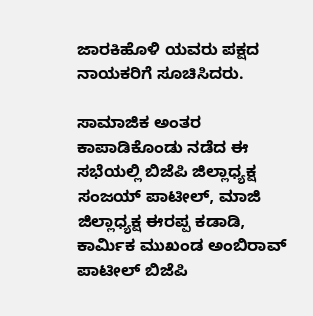ಜಾರಕಿಹೊಳಿ ಯವರು ಪಕ್ಷದ‌‌ ನಾಯಕರಿಗೆ ಸೂಚಿಸಿದರು.

ಸಾಮಾಜಿಕ ಅಂತರ ಕಾಪಾಡಿಕೊಂಡು ನಡೆದ ಈ‌ ಸಭೆಯಲ್ಲಿ ಬಿಜೆಪಿ ಜಿಲ್ಲಾಧ್ಯಕ್ಷ ಸಂಜಯ್ ಪಾಟೀಲ್, ಮಾಜಿ ಜಿಲ್ಲಾಧ್ಯಕ್ಷ ಈರಪ್ಪ ಕಡಾಡಿ, ಕಾರ್ಮಿಕ ಮುಖಂಡ ಅಂಬಿರಾವ್ ಪಾಟೀಲ್ ಬಿಜೆಪಿ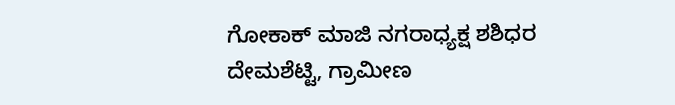ಗೋಕಾಕ್ ಮಾಜಿ ನಗರಾಧ್ಯಕ್ಷ ಶಶಿಧರ ದೇಮಶೆಟ್ಟಿ, ಗ್ರಾಮೀಣ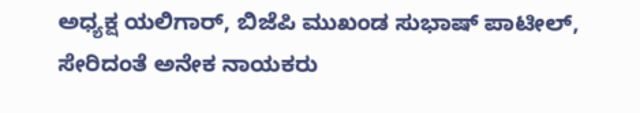ಅಧ್ಯಕ್ಷ ಯಲಿಗಾರ್, ಬಿಜೆಪಿ ಮುಖಂಡ ಸುಭಾಷ್ ಪಾಟೀಲ್, ಸೇರಿದಂತೆ ಅನೇಕ ನಾಯಕರು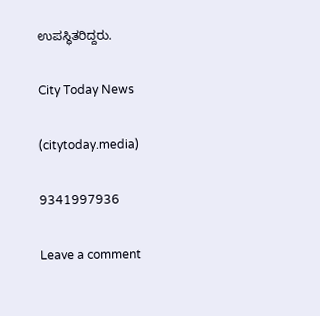ಉಪಸ್ಥಿತರಿದ್ದರು.

City Today News

(citytoday.media)

9341997936

Leave a comment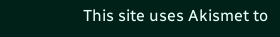This site uses Akismet to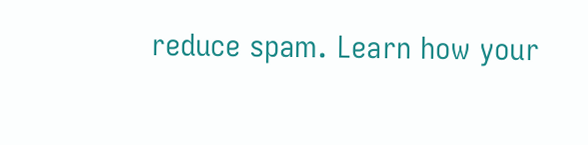reduce spam. Learn how your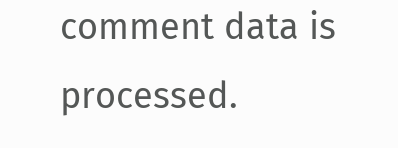comment data is processed.